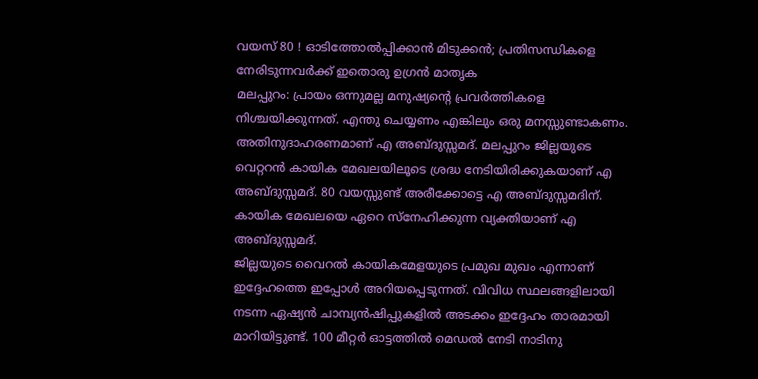വയസ് 80 ! ഓടിത്തോൽപ്പിക്കാൻ മിടുക്കൻ; പ്രതിസന്ധികളെ നേരിടുന്നവർക്ക് ഇതൊരു ഉഗ്രൻ മാതൃക
മലപ്പുറം: പ്രായം ഒന്നുമല്ല മനുഷ്യന്റെ പ്രവർത്തികളെ നിശ്ചയിക്കുന്നത്. എന്തു ചെയ്യണം എങ്കിലും ഒരു മനസ്സുണ്ടാകണം. അതിനുദാഹരണമാണ് എ അബ്ദുസ്സമദ്. മലപ്പുറം ജില്ലയുടെ വെറ്ററൻ കായിക മേഖലയിലൂടെ ശ്രദ്ധ നേടിയിരിക്കുകയാണ് എ അബ്ദുസ്സമദ്. 80 വയസ്സുണ്ട് അരീക്കോട്ടെ എ അബ്ദുസ്സമദിന്. കായിക മേഖലയെ ഏറെ സ്നേഹിക്കുന്ന വ്യക്തിയാണ് എ അബ്ദുസ്സമദ്.
ജില്ലയുടെ വൈറൽ കായികമേളയുടെ പ്രമുഖ മുഖം എന്നാണ് ഇദ്ദേഹത്തെ ഇപ്പോൾ അറിയപ്പെടുന്നത്. വിവിധ സ്ഥലങ്ങളിലായി നടന്ന ഏഷ്യൻ ചാമ്പ്യൻഷിപ്പുകളിൽ അടക്കം ഇദ്ദേഹം താരമായി മാറിയിട്ടുണ്ട്. 100 മീറ്റർ ഓട്ടത്തിൽ മെഡൽ നേടി നാടിനു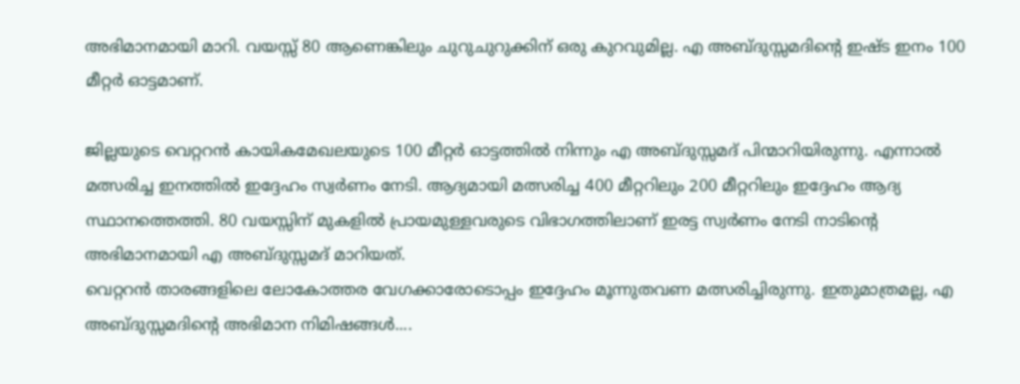അഭിമാനമായി മാറി. വയസ്സ് 80 ആണെങ്കിലും ചുറുചുറുക്കിന് ഒരു കുറവുമില്ല. എ അബ്ദുസ്സമദിന്റെ ഇഷ്ട ഇനം 100 മീറ്റർ ഓട്ടമാണ്.

ജില്ലയുടെ വെറ്ററൻ കായികമേഖലയുടെ 100 മീറ്റർ ഓട്ടത്തിൽ നിന്നും എ അബ്ദുസ്സമദ് പിന്മാറിയിരുന്നു. എന്നാൽ മത്സരിച്ച ഇനത്തിൽ ഇദ്ദേഹം സ്വർണം നേടി. ആദ്യമായി മത്സരിച്ച 400 മീറ്ററിലും 200 മീറ്ററിലും ഇദ്ദേഹം ആദ്യ സ്ഥാനത്തെത്തി. 80 വയസ്സിന് മുകളിൽ പ്രായമുള്ളവരുടെ വിഭാഗത്തിലാണ് ഇരട്ട സ്വർണം നേടി നാടിന്റെ അഭിമാനമായി എ അബ്ദുസ്സമദ് മാറിയത്.
വെറ്ററൻ താരങ്ങളിലെ ലോകോത്തര വേഗക്കാരോടൊപ്പം ഇദ്ദേഹം മൂന്നുതവണ മത്സരിച്ചിരുന്നു. ഇതുമാത്രമല്ല, എ അബ്ദുസ്സമദിന്റെ അഭിമാന നിമിഷങ്ങൾ....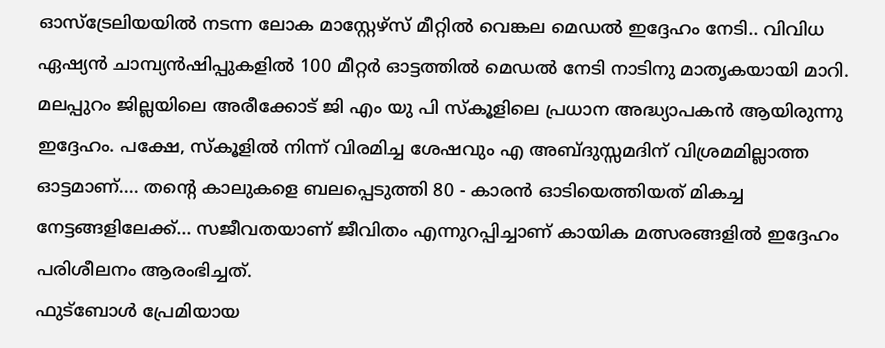ഓസ്ട്രേലിയയിൽ നടന്ന ലോക മാസ്റ്റേഴ്സ് മീറ്റിൽ വെങ്കല മെഡൽ ഇദ്ദേഹം നേടി.. വിവിധ ഏഷ്യൻ ചാമ്പ്യൻഷിപ്പുകളിൽ 100 മീറ്റർ ഓട്ടത്തിൽ മെഡൽ നേടി നാടിനു മാതൃകയായി മാറി.
മലപ്പുറം ജില്ലയിലെ അരീക്കോട് ജി എം യു പി സ്കൂളിലെ പ്രധാന അദ്ധ്യാപകൻ ആയിരുന്നു ഇദ്ദേഹം. പക്ഷേ, സ്കൂളിൽ നിന്ന് വിരമിച്ച ശേഷവും എ അബ്ദുസ്സമദിന് വിശ്രമമില്ലാത്ത ഓട്ടമാണ്.... തന്റെ കാലുകളെ ബലപ്പെടുത്തി 80 - കാരൻ ഓടിയെത്തിയത് മികച്ച നേട്ടങ്ങളിലേക്ക്... സജീവതയാണ് ജീവിതം എന്നുറപ്പിച്ചാണ് കായിക മത്സരങ്ങളിൽ ഇദ്ദേഹം പരിശീലനം ആരംഭിച്ചത്.
ഫുട്ബോൾ പ്രേമിയായ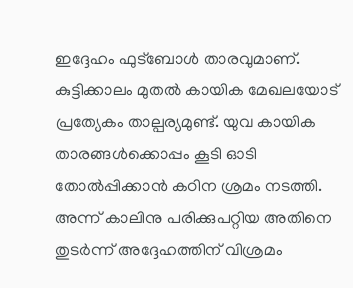ഇദ്ദേഹം ഫുട്ബോൾ താരവുമാണ്. കുട്ടിക്കാലം മുതൽ കായിക മേഖലയോട് പ്രത്യേകം താല്പര്യമുണ്ട്. യുവ കായിക താരങ്ങൾക്കൊപ്പം കൂടി ഓടി തോൽപ്പിക്കാൻ കഠിന ശ്രമം നടത്തി. അന്ന് കാലിനു പരിക്കുപറ്റിയ അതിനെ തുടർന്ന് അദ്ദേഹത്തിന് വിശ്രമം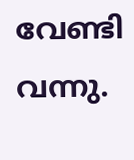വേണ്ടി വന്നു.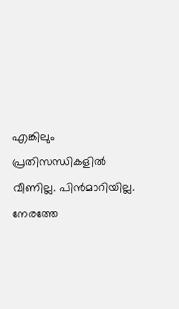എങ്കിലും പ്രതിസന്ധികളിൽ വീണില്ല. പിൻമാറിയില്ല. നേരത്തേ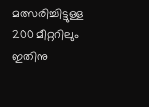മത്സരിച്ചിട്ടുള്ള 200 മീറ്ററിലും ഇതിനു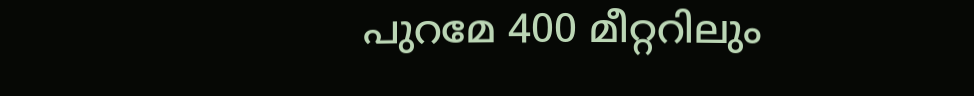പുറമേ 400 മീറ്ററിലും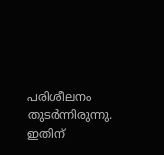പരിശീലനം തുടർന്നിരുന്നു. ഇതിന്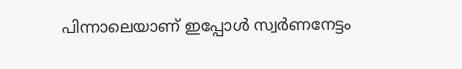പിന്നാലെയാണ് ഇപ്പോൾ സ്വർണനേട്ടം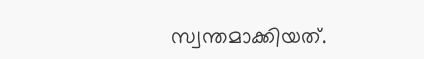സ്വന്തമാക്കിയത്.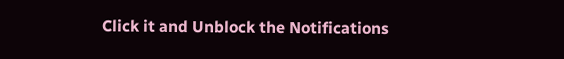Click it and Unblock the Notifications